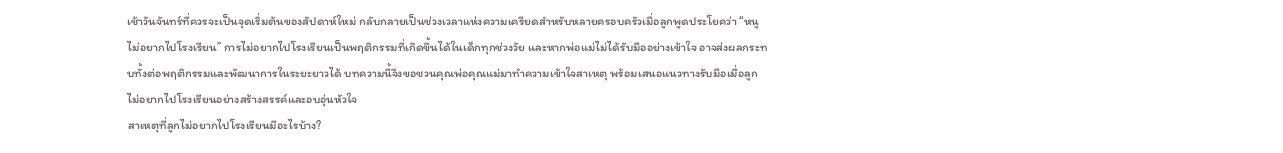เช้าวันจันทร์ที่ควรจะเป็นจุดเริ่มต้นของสัปดาห์ใหม่ กลับกลายเป็นช่วงเวลาแห่งความเครียดสำหรับหลายครอบครัวเมื่อลูกพูดประโยคว่า “หนูไม่อยากไปโรงเรียน” การไม่อยากไปโรงเรียนเป็นพฤติกรรมที่เกิดขึ้นได้ในเด็กทุกช่วงวัย และหากพ่อแม่ไม่ได้รับมืออย่างเข้าใจ อาจส่งผลกระทบทั้งต่อพฤติกรรมและพัฒนาการในระยะยาวได้ บทความนี้จึงขอชวนคุณพ่อคุณแม่มาทำความเข้าใจสาเหตุ พร้อมเสนอแนวทางรับมือเมื่อลูกไม่อยากไปโรงเรียนอย่างสร้างสรรค์และอบอุ่นหัวใจ
สาเหตุที่ลูกไม่อยากไปโรงเรียนมีอะไรบ้าง?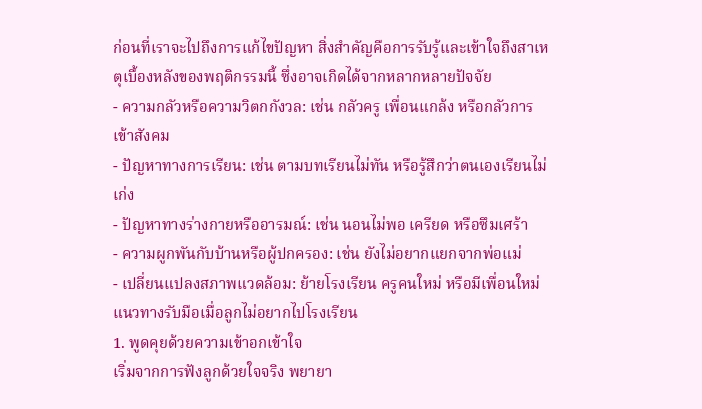ก่อนที่เราจะไปถึงการแก้ไขปัญหา สิ่งสำคัญคือการรับรู้และเข้าใจถึงสาเหตุเบื้องหลังของพฤติกรรมนี้ ซึ่งอาจเกิดได้จากหลากหลายปัจจัย
- ความกลัวหรือความวิตกกังวล: เช่น กลัวครู เพื่อนแกล้ง หรือกลัวการเข้าสังคม
- ปัญหาทางการเรียน: เช่น ตามบทเรียนไม่ทัน หรือรู้สึกว่าตนเองเรียนไม่เก่ง
- ปัญหาทางร่างกายหรืออารมณ์: เช่น นอนไม่พอ เครียด หรือซึมเศร้า
- ความผูกพันกับบ้านหรือผู้ปกครอง: เช่น ยังไม่อยากแยกจากพ่อแม่
- เปลี่ยนแปลงสภาพแวดล้อม: ย้ายโรงเรียน ครูคนใหม่ หรือมีเพื่อนใหม่
แนวทางรับมือเมื่อลูกไม่อยากไปโรงเรียน
1. พูดคุยด้วยความเข้าอกเข้าใจ
เริ่มจากการฟังลูกด้วยใจจริง พยายา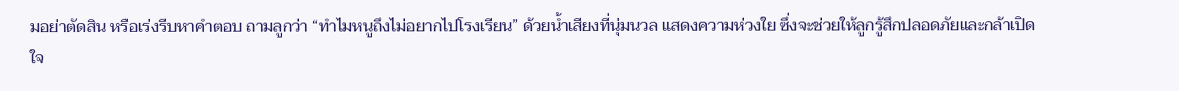มอย่าตัดสิน หรือเร่งรีบหาคำตอบ ถามลูกว่า “ทำไมหนูถึงไม่อยากไปโรงเรียน” ด้วยน้ำเสียงที่นุ่มนวล แสดงความห่วงใย ซึ่งจะช่วยให้ลูกรู้สึกปลอดภัยและกล้าเปิดใจ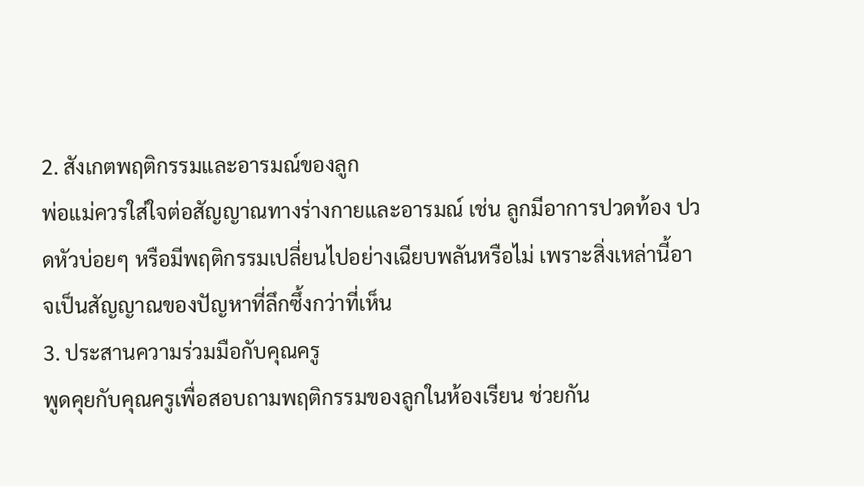2. สังเกตพฤติกรรมและอารมณ์ของลูก
พ่อแม่ควรใส่ใจต่อสัญญาณทางร่างกายและอารมณ์ เช่น ลูกมีอาการปวดท้อง ปวดหัวบ่อยๆ หรือมีพฤติกรรมเปลี่ยนไปอย่างเฉียบพลันหรือไม่ เพราะสิ่งเหล่านี้อาจเป็นสัญญาณของปัญหาที่ลึกซึ้งกว่าที่เห็น
3. ประสานความร่วมมือกับคุณครู
พูดคุยกับคุณครูเพื่อสอบถามพฤติกรรมของลูกในห้องเรียน ช่วยกัน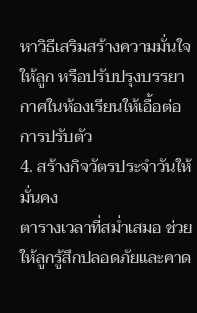หาวิธีเสริมสร้างความมั่นใจให้ลูก หรือปรับปรุงบรรยากาศในห้องเรียนให้เอื้อต่อการปรับตัว
4. สร้างกิจวัตรประจำวันให้มั่นคง
ตารางเวลาที่สม่ำเสมอ ช่วยให้ลูกรู้สึกปลอดภัยและคาด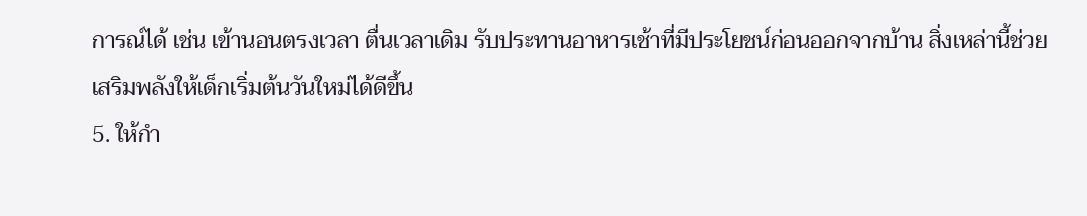การณ์ได้ เช่น เข้านอนตรงเวลา ตื่นเวลาเดิม รับประทานอาหารเช้าที่มีประโยชน์ก่อนออกจากบ้าน สิ่งเหล่านี้ช่วยเสริมพลังให้เด็กเริ่มต้นวันใหม่ได้ดีขึ้น
5. ให้กำ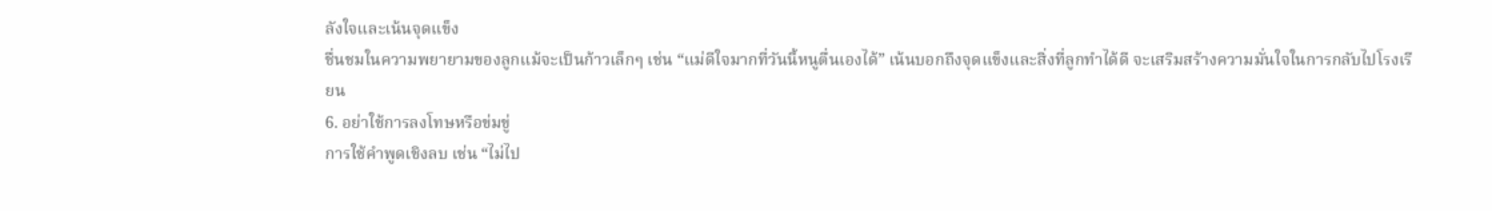ลังใจและเน้นจุดแข็ง
ชื่นชมในความพยายามของลูกแม้จะเป็นก้าวเล็กๆ เช่น “แม่ดีใจมากที่วันนี้หนูตื่นเองได้” เน้นบอกถึงจุดแข็งและสิ่งที่ลูกทำได้ดี จะเสริมสร้างความมั่นใจในการกลับไปโรงเรียน
6. อย่าใช้การลงโทษหรือข่มขู่
การใช้คำพูดเชิงลบ เช่น “ไม่ไป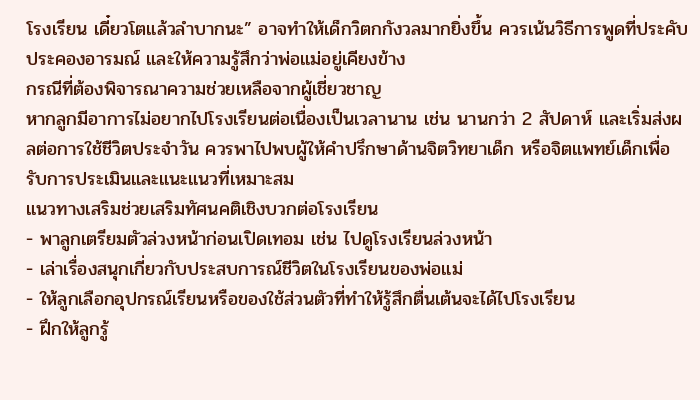โรงเรียน เดี๋ยวโตแล้วลำบากนะ” อาจทำให้เด็กวิตกกังวลมากยิ่งขึ้น ควรเน้นวิธีการพูดที่ประคับประคองอารมณ์ และให้ความรู้สึกว่าพ่อแม่อยู่เคียงข้าง
กรณีที่ต้องพิจารณาความช่วยเหลือจากผู้เชี่ยวชาญ
หากลูกมีอาการไม่อยากไปโรงเรียนต่อเนื่องเป็นเวลานาน เช่น นานกว่า 2 สัปดาห์ และเริ่มส่งผลต่อการใช้ชีวิตประจำวัน ควรพาไปพบผู้ให้คำปรึกษาด้านจิตวิทยาเด็ก หรือจิตแพทย์เด็กเพื่อรับการประเมินและแนะแนวที่เหมาะสม
แนวทางเสริมช่วยเสริมทัศนคติเชิงบวกต่อโรงเรียน
- พาลูกเตรียมตัวล่วงหน้าก่อนเปิดเทอม เช่น ไปดูโรงเรียนล่วงหน้า
- เล่าเรื่องสนุกเกี่ยวกับประสบการณ์ชีวิตในโรงเรียนของพ่อแม่
- ให้ลูกเลือกอุปกรณ์เรียนหรือของใช้ส่วนตัวที่ทำให้รู้สึกตื่นเต้นจะได้ไปโรงเรียน
- ฝึกให้ลูกรู้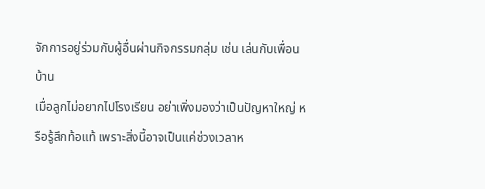จักการอยู่ร่วมกับผู้อื่นผ่านกิจกรรมกลุ่ม เช่น เล่นกับเพื่อนบ้าน
เมื่อลูกไม่อยากไปโรงเรียน อย่าเพิ่งมองว่าเป็นปัญหาใหญ่ หรือรู้สึกท้อแท้ เพราะสิ่งนี้อาจเป็นแค่ช่วงเวลาห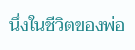นึ่งในชีวิตของพ่อ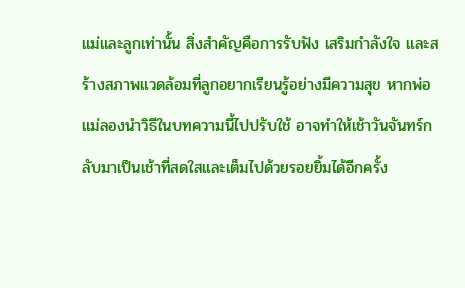แม่และลูกเท่านั้น สิ่งสำคัญคือการรับฟัง เสริมกำลังใจ และสร้างสภาพแวดล้อมที่ลูกอยากเรียนรู้อย่างมีความสุข หากพ่อแม่ลองนำวิธีในบทความนี้ไปปรับใช้ อาจทำให้เช้าวันจันทร์กลับมาเป็นเช้าที่สดใสและเต็มไปด้วยรอยยิ้มได้อีกครั้ง